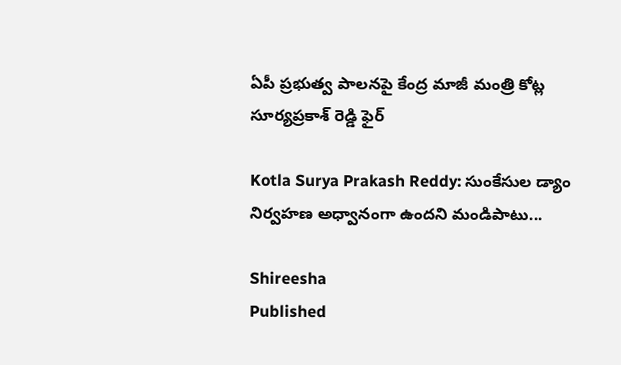ఏపీ ప్రభుత్వ పాలనపై కేంద్ర మాజీ మంత్రి కోట్ల సూర్యప్రకాశ్ రెడ్డి ఫైర్‌

Kotla Surya Prakash Reddy: సుంకేసుల డ్యాం నిర్వహణ అధ్వానంగా ఉందని మండిపాటు...

Shireesha
Published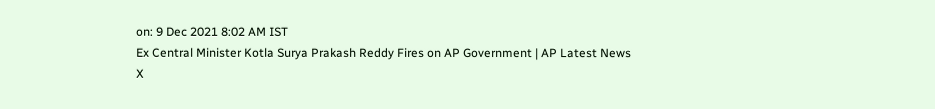on: 9 Dec 2021 8:02 AM IST
Ex Central Minister Kotla Surya Prakash Reddy Fires on AP Government | AP Latest News
X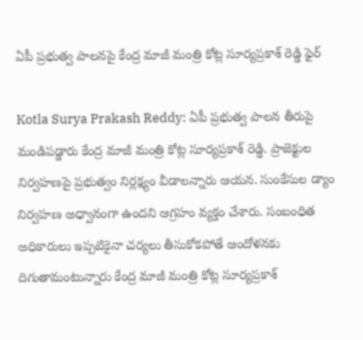ఏపీ ప్రభుత్వ పాలనపై కేంద్ర మాజీ మంత్రి కోట్ల సూర్యప్రకాశ్ రెడ్డి ఫైర్‌

Kotla Surya Prakash Reddy: ఏపీ ప్రభుత్వ పాలన తీరుపై మండిపడ్డారు కేంద్ర మాజీ మంత్రి కోట్ల సూర్యప్రకాశ్‌ రెడ్డి. ప్రాజెక్టుల నిర్వహణపై ప్రభుత్వం నిర్లక్ష్యం వీడాలన్నారు ఆ‍యన. సుంకేసుల డ్యాం నిర్వహణ అధ్వానంగా ఉందని ఆగ్రహం వ్యక్తం చేశారు. సంబంధిత అధికారులు ఇప్పటికైనా చర్యలు తీసుకోకపోతే ఆందోళనకు దిగుతామంటున్నారు కేంద్ర మాజీ మంత్రి కోట్ల సూర్యప్రకాశ్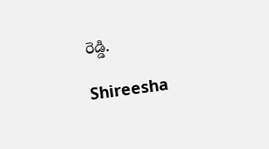రెడ్డి.

Shireesha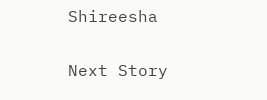Shireesha

Next Story